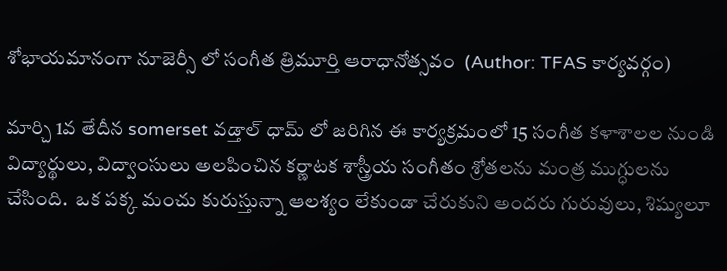శోభాయమానంగా నూజెర్సీ లో సంగీత త్రిమూర్తి ఆరాధానోత్సవం  (Author: TFAS కార్యవర్గం)

మార్చి 1వ తేదీన somerset వడ్తాల్ ధామ్ లో జరిగిన ఈ కార్యక్రమంలో 15 సంగీత కళాశాలల నుండి విద్యార్థులు, విద్వాంసులు అలపించిన కర్ణాటక శాస్త్రీయ సంగీతం శ్రోతలను మంత్ర ముగ్ధులను చేసింది.  ఒక పక్క మంచు కురుస్తున్నా ఆలశ్యం లేకుండా చేరుకుని అందరు గురువులు, శిష్యులూ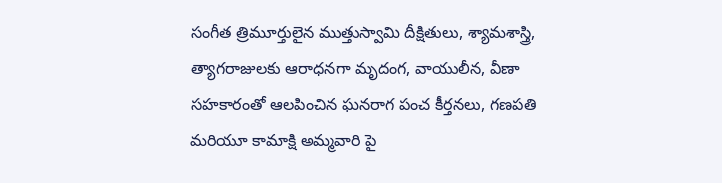సంగీత త్రిమూర్తులైన ముత్తుస్వామి దీక్షితులు, శ్యామశాస్త్రి, త్యాగరాజులకు ఆరాధనగా మృదంగ, వాయులీన, వీణా సహకారంతో ఆలపించిన ఘనరాగ పంచ కీర్తనలు, గణపతి మరియూ కామాక్షి అమ్మవారి పై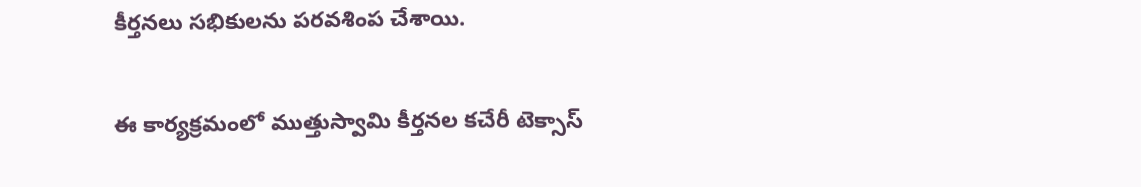కీర్తనలు సభికులను పరవశింప చేశాయి.

ఈ కార్యక్రమంలో ముత్తుస్వామి కీర్తనల కచేరీ టెక్సాస్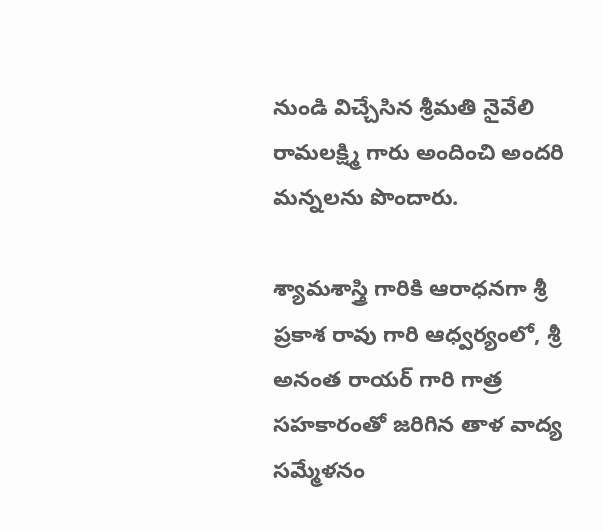నుండి విచ్చేసిన శ్రీమతి నైవేలి రామలక్ష్మి గారు అందించి అందరి మన్నలను పొందారు.

శ్యామశాస్త్రి గారికి ఆరాధనగా శ్రీ ప్రకాశ రావు గారి ఆధ్వర్యంలో, శ్రీ అనంత రాయర్ గారి గాత్ర సహకారంతో జరిగిన తాళ వాద్య సమ్మేళనం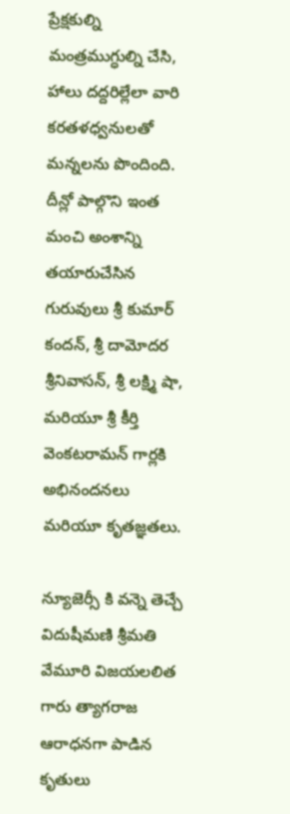ప్రేక్షకుల్ని మంత్రముగ్ధుల్ని చేసి, హాలు దద్దరిల్లేలా వారి కరతళధ్వనులతో మన్నలను పొందింది.  దీన్లో పాల్గొని ఇంత మంచి అంశాన్ని తయారుచేసిన గురువులు శ్రీ కుమార్ కందన్, శ్రీ దామోదర శ్రీనివాసన్, శ్రీ లక్ష్మి షా, మరియూ శ్రీ కీర్తి వెంకటరామన్ గార్లకి అభినందనలు మరియూ కృతజ్ఞతలు.

న్యూజెర్సీ కి వన్నె తెచ్చే విదుషీమణి శ్రీమతి వేమూరి విజయలలిత గారు త్యాగరాజ ఆరాధనగా పాడిన కృతులు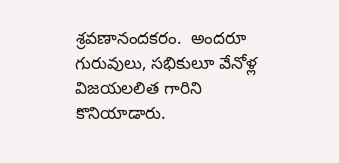శ్రవణానందకరం.  అందరూ గురువులు, సభికులూ వేనోళ్ల విజయలలిత గారిని కొనియాడారు.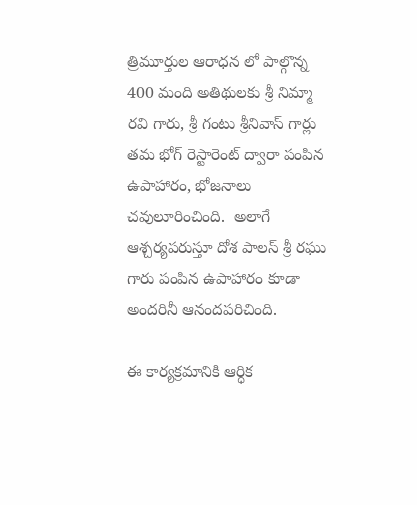త్రిమూర్తుల ఆరాధన లో పాల్గొన్న 400 మంది అతిథులకు శ్రీ నిమ్మా రవి గారు, శ్రీ గంటు శ్రీనివాస్ గార్లు తమ భోగ్ రెస్టారెంట్ ద్వారా పంపిన ఉపాహారం, భోజనాలు చవులూరించింది.  అలాగే ఆశ్చర్యపరుస్తూ దోశ పాలస్ శ్రీ రఘు గారు పంపిన ఉపాహారం కూడా అందరినీ ఆనందపరిచింది.

ఈ కార్యక్రమానికి ఆర్ధిక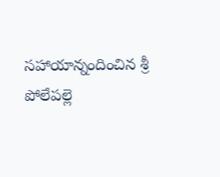సహాయాన్నందించిన శ్రీ పోలేపల్లె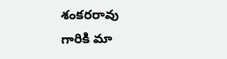శంకరరావు గారికి మా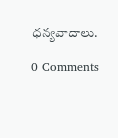ధన్యవాదాలు.

0 Comments